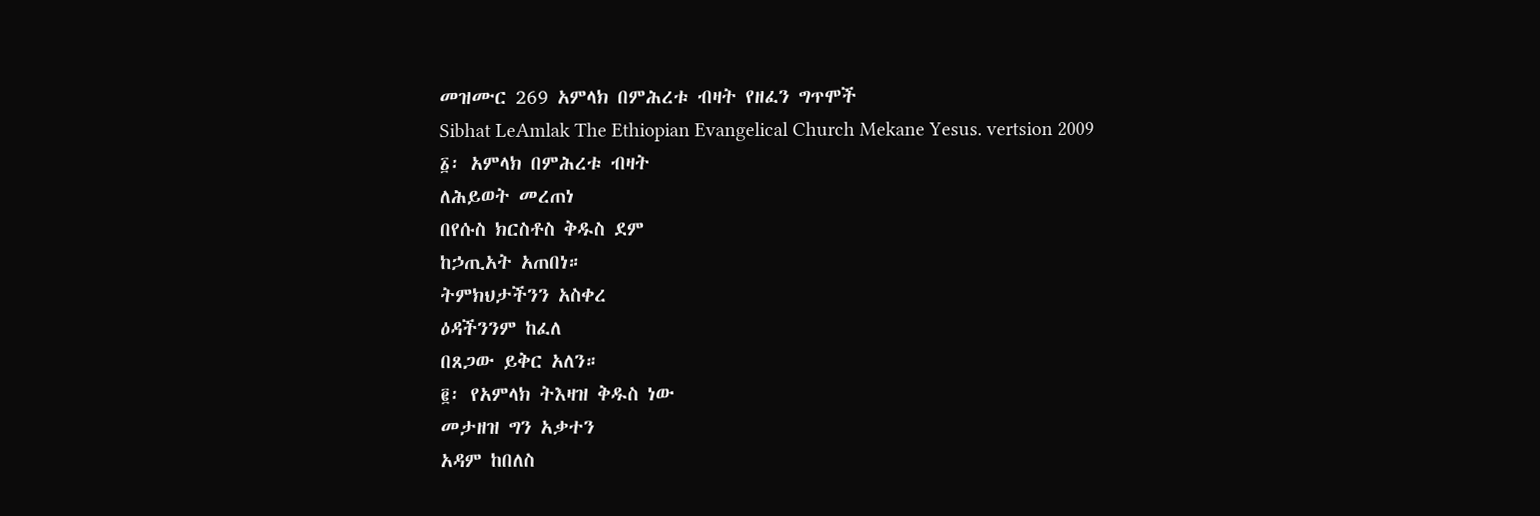መዝሙር 269 አምላክ በምሕረቱ ብዛት የዘፈን ግጥሞች
Sibhat LeAmlak The Ethiopian Evangelical Church Mekane Yesus. vertsion 2009
፩፡ አምላክ በምሕረቱ ብዛት
ለሕይወት መረጠነ
በየሱስ ክርስቶስ ቅዱስ ደም
ከኃጢአት አጠበነ።
ትምክህታችንን አስቀረ
ዕዳችንንም ከፈለ
በጸጋው ይቅር አለን።
፪፡ የአምላክ ትእዛዝ ቅዱስ ነው
መታዘዝ ግን አቃተን
አዳም ከበለስ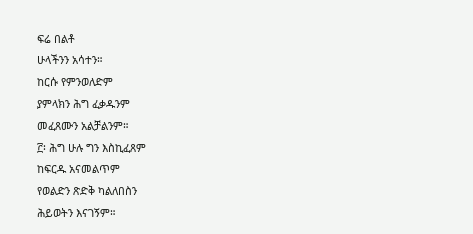ፍሬ በልቶ
ሁላችንን አሳተን።
ከርሱ የምንወለድም
ያምላክን ሕግ ፈቃዱንም
መፈጸሙን አልቻልንም።
፫፡ ሕግ ሁሉ ግን እስኪፈጸም
ከፍርዱ አናመልጥም
የወልድን ጽድቅ ካልለበስን
ሕይወትን እናገኝም።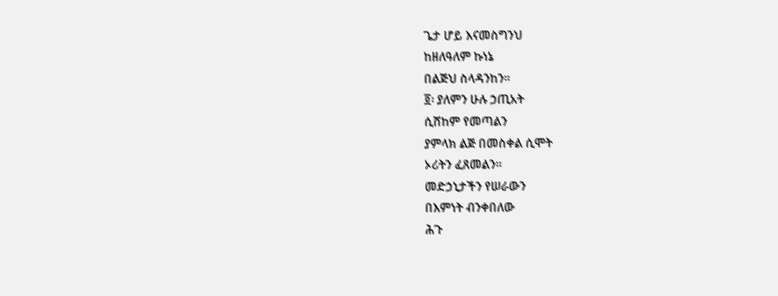ጌታ ሆይ እናመስግንህ
ከዘለዓለም ኩነኔ
በልጅህ ስላዳንከን።
፬፡ ያለምን ሁሉ ኃጢአት
ሲሸከም የመጣልን
ያምላክ ልጅ በመስቀል ሲሞት
ኦሪትን ፈጸመልን።
መድኃኒታችን የሠራውን
በእምነት ብንቀበለው
ሕጉ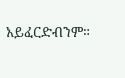አይፈርድብንም።